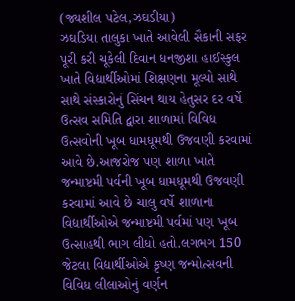(જ્યશીલ પટેલ,ઝઘડીયા)
ઝઘડિયા તાલુકા ખાતે આવેલી સૈકાની સફર પૂરી કરી ચૂકેલી દિવાન ધનજીશા હાઈસ્કુલ ખાતે વિદ્યાર્થીઓમાં શિક્ષણના મૂલ્યો સાથે સાથે સંસ્કારોનું સિંચન થાય હેતુસર દર વર્ષે ઉત્સવ સમિતિ દ્વારા શાળામાં વિવિધ ઉત્સવોની ખૂબ ધામધૂમથી ઉજવણી કરવામાં આવે છે.આજરોજ પણ શાળા ખાતે જન્માષ્ટમી પર્વની ખૂબ ધામધૂમથી ઉજવણી કરવામાં આવે છે ચાલુ વર્ષે શાળાના વિદ્યાર્થીઓએ જન્માષ્ટમી પર્વમાં પણ ખૂબ ઉત્સાહથી ભાગ લીધો હતો.લગભગ 150 જેટલા વિદ્યાર્થીઓએ કૃષ્ણ જન્મોત્સવની વિવિધ લીલાઓનું વર્ણન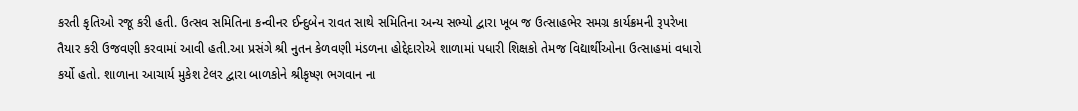કરતી કૃતિઓ રજૂ કરી હતી. ઉત્સવ સમિતિના કન્વીનર ઈન્દુબેન રાવત સાથે સમિતિના અન્ય સભ્યો દ્વારા ખૂબ જ ઉત્સાહભેર સમગ્ર કાર્યક્રમની રૂપરેખા તૈયાર કરી ઉજવણી કરવામાં આવી હતી.આ પ્રસંગે શ્રી નુતન કેળવણી મંડળના હોદ્દેદારોએ શાળામાં પધારી શિક્ષકો તેમજ વિદ્યાર્થીઓના ઉત્સાહમાં વધારો કર્યો હતો. શાળાના આચાર્ય મુકેશ ટેલર દ્વારા બાળકોને શ્રીકૃષ્ણ ભગવાન ના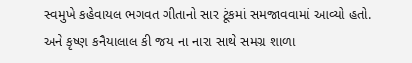સ્વમુખે કહેવાયલ ભગવત ગીતાનો સાર ટૂંકમાં સમજાવવામાં આવ્યો હતો. અને કૃષ્ણ કનૈયાલાલ કી જય ના નારા સાથે સમગ્ર શાળા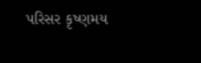પરિસર કૃષ્ણમય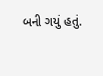બની ગયું હતું.